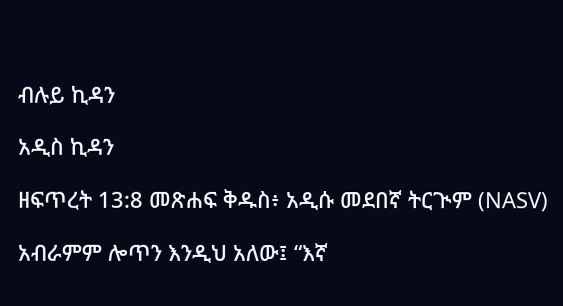ብሉይ ኪዳን

አዲስ ኪዳን

ዘፍጥረት 13:8 መጽሐፍ ቅዱስ፥ አዲሱ መደበኛ ትርጒም (NASV)

አብራምም ሎጥን እንዲህ አለው፤ “እኛ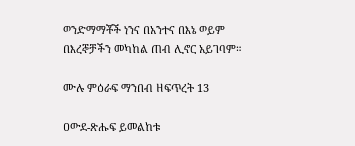ወንድማማቾች ነንና በአንተና በእኔ ወይም በእረኞቻችን መካከል ጠብ ሊኖር አይገባም።

ሙሉ ምዕራፍ ማንበብ ዘፍጥረት 13

ዐውደ-ጽሑፍ ይመልከቱ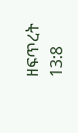ዘፍጥረት 13:8